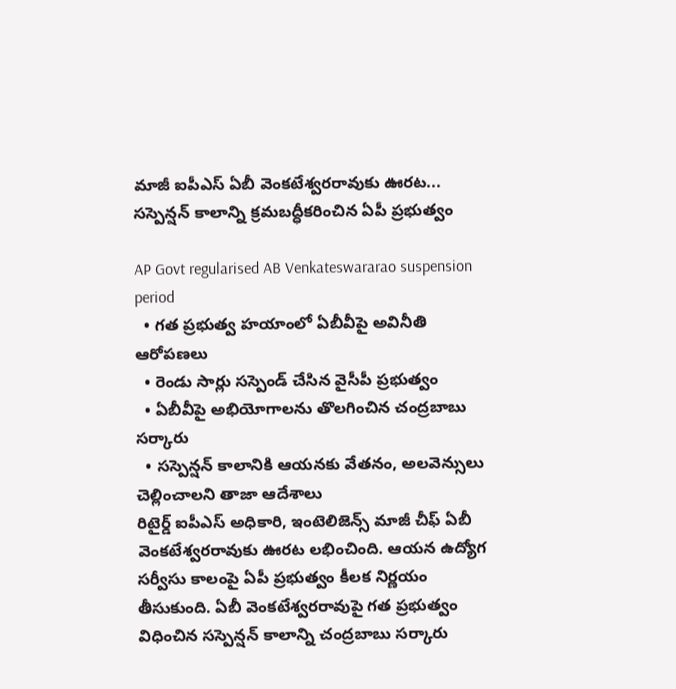మాజీ ఐపీఎస్ ఏబీ వెంకటేశ్వరరావుకు ఊరట... సస్పెన్షన్ కాలాన్ని క్రమబద్ధీకరించిన ఏపీ ప్రభుత్వం

AP Govt regularised AB Venkateswararao suspension period
  • గత ప్రభుత్వ హయాంలో ఏబీవీపై అవినీతి ఆరోపణలు
  • రెండు సార్లు సస్పెండ్ చేసిన వైసీపీ ప్రభుత్వం
  • ఏబీవీపై అభియోగాలను తొలగించిన చంద్రబాబు సర్కారు
  • సస్పెన్షన్ కాలానికి ఆయనకు వేతనం, అలవెన్సులు చెల్లించాలని తాజా ఆదేశాలు
రిటైర్డ్ ఐపీఎస్ అధికారి, ఇంటెలిజెన్స్ మాజీ చీఫ్ ఏబీ వెంకటేశ్వరరావుకు ఊరట లభించింది. ఆయన ఉద్యోగ సర్వీసు కాలంపై ఏపీ ప్రభుత్వం కీలక నిర్ణయం తీసుకుంది. ఏబీ వెంకటేశ్వరరావుపై గత ప్రభుత్వం విధించిన సస్పెన్షన్ కాలాన్ని చంద్రబాబు సర్కారు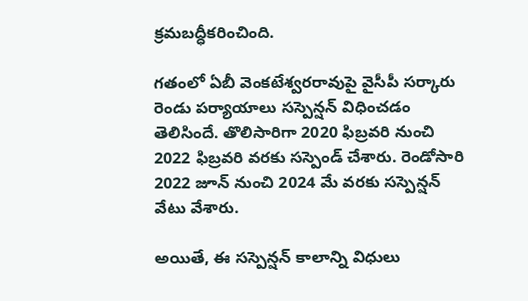క్రమబద్ధీకరించింది.

గతంలో ఏబీ వెంకటేశ్వరరావుపై వైసీపీ సర్కారు రెండు పర్యాయాలు సస్పెన్షన్ విధించడం తెలిసిందే. తొలిసారిగా 2020 ఫిబ్రవరి నుంచి 2022 ఫిబ్రవరి వరకు సస్పెండ్ చేశారు. రెండోసారి 2022 జూన్ నుంచి 2024 మే వరకు సస్పెన్షన్ వేటు వేశారు.

అయితే, ఈ సస్పెన్షన్ కాలాన్ని విధులు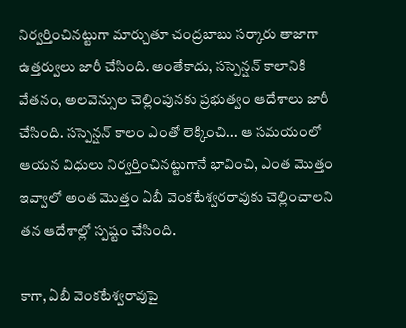నిర్వర్తించినట్టుగా మార్చుతూ చంద్రబాబు సర్కారు తాజాగా ఉత్తర్వులు జారీ చేసింది. అంతేకాదు, సస్పెన్షన్ కాలానికి వేతనం, అలవెన్సుల చెల్లింపునకు ప్రభుత్వం ఆదేశాలు జారీ చేసింది. సస్పెన్షన్ కాలం ఎంతో లెక్కించి... ఆ సమయంలో ఆయన విధులు నిర్వర్తించినట్టుగానే భావించి, ఎంత మొత్తం ఇవ్వాలో అంత మొత్తం ఏబీ వెంకటేశ్వరరావుకు చెల్లించాలని తన ఆదేశాల్లో స్పష్టం చేసింది.

కాగా, ఏబీ వెంకటేశ్వరావుపై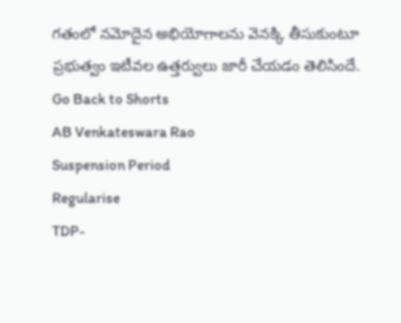గతంలో నమోదైన అభియోగాలను వెనక్కి తీసుకుంటూ ప్రభుత్వం ఇటీవల ఉత్తర్వులు జారీ చేయడం తెలిసిందే.
Go Back to Shorts
AB Venkateswara Rao
Suspension Period
Regularise
TDP-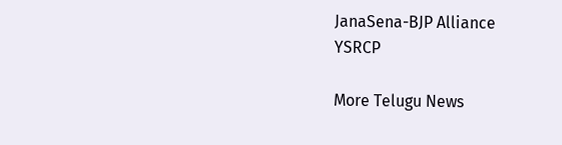JanaSena-BJP Alliance
YSRCP

More Telugu News